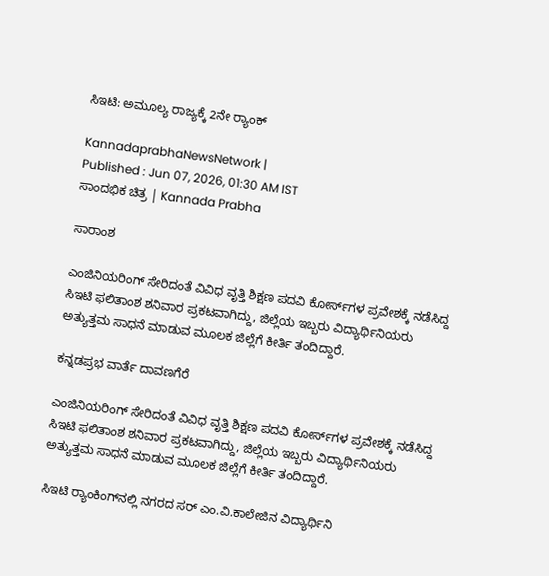ಸಿಇಟಿ: ಅಮೂಲ್ಯ ರಾಜ್ಯಕ್ಕೆ 2ನೇ ರ್‍ಯಾಂಕ್

KannadaprabhaNewsNetwork |
Published : Jun 07, 2026, 01:30 AM IST
ಸಾಂದಭಿಕ ಚಿತ್ರ | Kannada Prabha

ಸಾರಾಂಶ

ಎಂಜಿನಿಯರಿಂಗ್ ಸೇರಿದಂತೆ ವಿವಿಧ ವೃತ್ತಿ ಶಿಕ್ಷಣ ಪದವಿ ಕೋರ್ಸ್‌ಗಳ ಪ್ರವೇಶಕ್ಕೆ ನಡೆಸಿದ್ದ ಸಿಇಟಿ ಫಲಿತಾಂಶ ಶನಿವಾರ ಪ್ರಕಟವಾಗಿದ್ದು, ಜಿಲ್ಲೆಯ ಇಬ್ಬರು ವಿದ್ಯಾರ್ಥಿನಿಯರು ಅತ್ಯುತ್ತಮ ಸಾಧನೆ ಮಾಡುವ ಮೂಲಕ ಜಿಲ್ಲೆಗೆ ಕೀರ್ತಿ ತಂದಿದ್ದಾರೆ.

ಕನ್ನಡಪ್ರಭ ವಾರ್ತೆ ದಾವಣಗೆರೆ

ಎಂಜಿನಿಯರಿಂಗ್ ಸೇರಿದಂತೆ ವಿವಿಧ ವೃತ್ತಿ ಶಿಕ್ಷಣ ಪದವಿ ಕೋರ್ಸ್‌ಗಳ ಪ್ರವೇಶಕ್ಕೆ ನಡೆಸಿದ್ದ ಸಿಇಟಿ ಫಲಿತಾಂಶ ಶನಿವಾರ ಪ್ರಕಟವಾಗಿದ್ದು, ಜಿಲ್ಲೆಯ ಇಬ್ಬರು ವಿದ್ಯಾರ್ಥಿನಿಯರು ಅತ್ಯುತ್ತಮ ಸಾಧನೆ ಮಾಡುವ ಮೂಲಕ ಜಿಲ್ಲೆಗೆ ಕೀರ್ತಿ ತಂದಿದ್ದಾರೆ.

ಸಿಇಟಿ ರ್‍ಯಾಂಕಿಂಗ್‌ನಲ್ಲಿ ನಗರದ ಸರ್ ಎಂ.ವಿ.ಕಾಲೇಜಿನ ವಿದ್ಯಾರ್ಥಿನಿ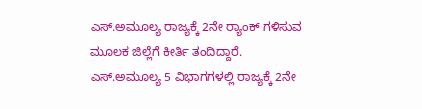ಎಸ್.ಅಮೂಲ್ಯ ರಾಜ್ಯಕ್ಕೆ 2ನೇ ರ್‍ಯಾಂಕ್ ಗಳಿಸುವ ಮೂಲಕ ಜಿಲ್ಲೆಗೆ ಕೀರ್ತಿ ತಂದಿದ್ದಾರೆ. ಎಸ್.ಅಮೂಲ್ಯ 5 ವಿಭಾಗಗಳಲ್ಲಿ ರಾಜ್ಯಕ್ಕೆ 2ನೇ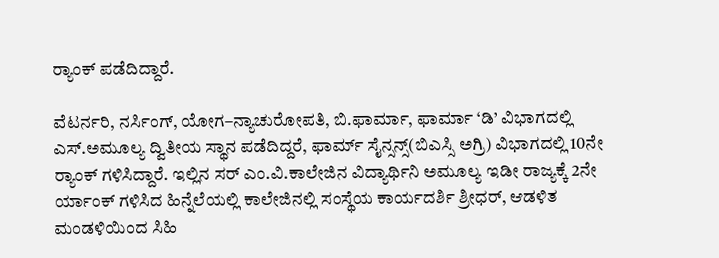ರ‍್ಯಾಂಕ್ ಪಡೆದಿದ್ದಾರೆ.

ವೆಟರ್ನರಿ, ನರ್ಸಿಂಗ್, ಯೋಗ–ನ್ಯಾಚುರೋಪತಿ, ಬಿ.ಫಾರ್ಮಾ, ಫಾರ್ಮಾ ‘ಡಿ’ ವಿಭಾಗದಲ್ಲಿ ಎಸ್.ಅಮೂಲ್ಯ ದ್ವಿತೀಯ ಸ್ಥಾನ ಪಡೆದಿದ್ದರೆ, ಫಾರ್ಮ್ ಸೈನ್ಸನ್ಸ್(ಬಿಎಸ್ಸಿ ಅಗ್ರಿ) ವಿಭಾಗದಲ್ಲಿ 10ನೇ ರ‍್ಯಾಂಕ್ ಗಳಿಸಿದ್ದಾರೆ. ಇಲ್ಲಿನ ಸರ್ ಎಂ.ವಿ.ಕಾಲೇಜಿನ ವಿದ್ಯಾರ್ಥಿನಿ ಅಮೂಲ್ಯ ಇಡೀ ರಾಜ್ಯಕ್ಕೆ 2ನೇ ರ್ಯಾಂಕ್ ಗಳಿಸಿದ ಹಿನ್ನೆಲೆಯಲ್ಲಿ ಕಾಲೇಜಿನಲ್ಲಿ ಸಂಸ್ಥೆಯ ಕಾರ್ಯದರ್ಶಿ ಶ್ರೀಧರ್, ಆಡಳಿತ ಮಂಡಳಿಯಿಂದ ಸಿಹಿ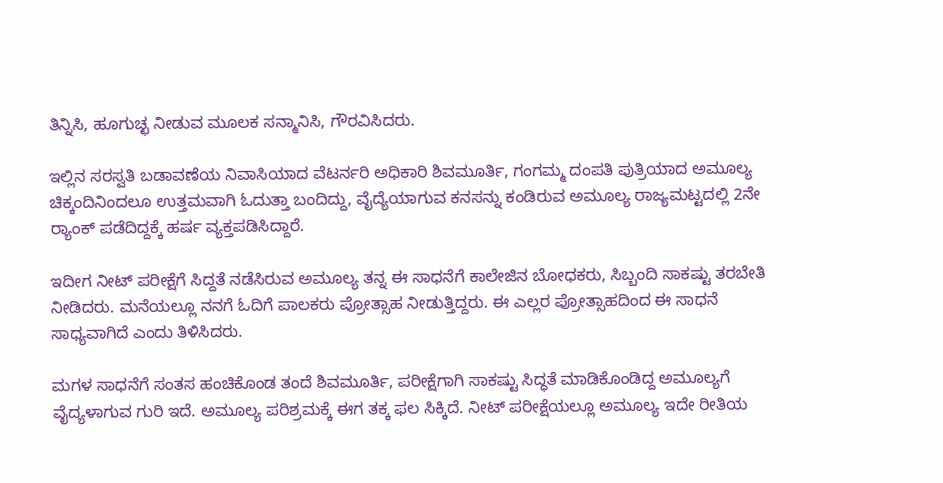ತಿನ್ನಿಸಿ, ಹೂಗುಚ್ಛ ನೀಡುವ ಮೂಲಕ ಸನ್ಮಾನಿಸಿ, ಗೌರವಿಸಿದರು.

ಇಲ್ಲಿನ ಸರಸ್ವತಿ ಬಡಾವಣೆಯ ನಿವಾಸಿಯಾದ ವೆಟರ್ನರಿ ಅಧಿಕಾರಿ ಶಿವಮೂರ್ತಿ, ಗಂಗಮ್ಮ ದಂಪತಿ ಪುತ್ರಿಯಾದ ಅಮೂಲ್ಯ ಚಿಕ್ಕಂದಿನಿಂದಲೂ ಉತ್ತಮವಾಗಿ ಓದುತ್ತಾ ಬಂದಿದ್ದು, ವೈದ್ಯೆಯಾಗುವ ಕನಸನ್ನು ಕಂಡಿರುವ ಅಮೂಲ್ಯ ರಾಜ್ಯಮಟ್ಟದಲ್ಲಿ 2ನೇ ರ್‍ಯಾಂಕ್ ಪಡೆದಿದ್ದಕ್ಕೆ ಹರ್ಷ ವ್ಯಕ್ತಪಡಿಸಿದ್ದಾರೆ.

ಇದೀಗ ನೀಟ್ ಪರೀಕ್ಷೆಗೆ ಸಿದ್ದತೆ ನಡೆಸಿರುವ ಅಮೂಲ್ಯ ತನ್ನ ಈ ಸಾಧನೆಗೆ ಕಾಲೇಜಿನ ಬೋಧಕರು, ಸಿಬ್ಬಂದಿ ಸಾಕಷ್ಟು ತರಬೇತಿ ನೀಡಿದರು. ಮನೆಯಲ್ಲೂ ನನಗೆ ಓದಿಗೆ ಪಾಲಕರು ಪ್ರೋತ್ಸಾಹ ನೀಡುತ್ತಿದ್ದರು. ಈ ಎಲ್ಲರ ಪ್ರೋತ್ಸಾಹದಿಂದ ಈ ಸಾಧನೆ ಸಾಧ್ಯವಾಗಿದೆ ಎಂದು ತಿಳಿಸಿದರು.

ಮಗಳ ಸಾಧನೆಗೆ ಸಂತಸ ಹಂಚಿಕೊಂಡ ತಂದೆ ಶಿವಮೂರ್ತಿ, ಪರೀಕ್ಷೆಗಾಗಿ ಸಾಕಷ್ಟು ಸಿದ್ಧತೆ ಮಾಡಿಕೊಂಡಿದ್ದ ಅಮೂಲ್ಯಗೆ ವೈದ್ಯಳಾಗುವ ಗುರಿ ಇದೆ. ಅಮೂಲ್ಯ ಪರಿಶ್ರಮಕ್ಕೆ ಈಗ ತಕ್ಕ ಫಲ ಸಿಕ್ಕಿದೆ. ನೀಟ್ ಪರೀಕ್ಷೆಯಲ್ಲೂ ಅಮೂಲ್ಯ ಇದೇ ರೀತಿಯ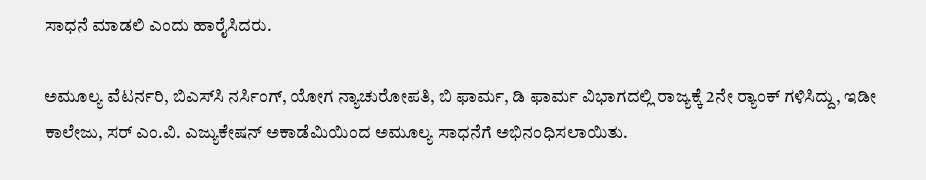ಸಾಧನೆ ಮಾಡಲಿ ಎಂದು ಹಾರೈಸಿದರು.

ಅಮೂಲ್ಯ ವೆಟರ್ನರಿ, ಬಿಎಸ್‌ಸಿ ನರ್ಸಿಂಗ್‌, ಯೋಗ ನ್ಯಾಚುರೋಪತಿ, ಬಿ ಫಾರ್ಮ, ಡಿ ಫಾರ್ಮ ವಿಭಾಗದಲ್ಲಿ ರಾಜ್ಯಕ್ಕೆ 2ನೇ ರ್‍ಯಾಂಕ್‌ ಗಳಿಸಿದ್ದು, ಇಡೀ ಕಾಲೇಜು, ಸರ್ ಎಂ.ವಿ. ಎಜ್ಯುಕೇಷನ್ ಅಕಾಡೆಮಿಯಿಂದ ಅಮೂಲ್ಯ ಸಾಧನೆಗೆ ಅಭಿನಂಧಿಸಲಾಯಿತು.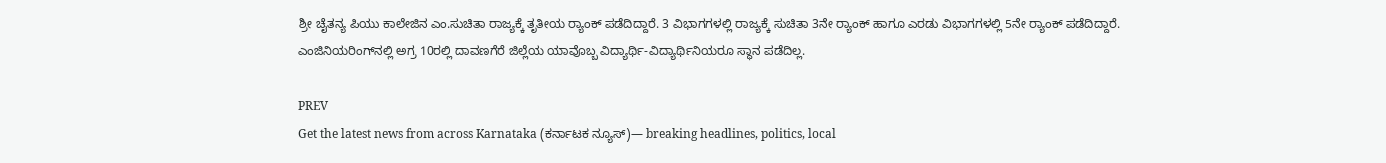ಶ್ರೀ ಚೈತನ್ಯ ಪಿಯು ಕಾಲೇಜಿನ ಎಂ.ಸುಚಿತಾ ರಾಜ್ಯಕ್ಕೆ ತೃತೀಯ ರ್‍ಯಾಂಕ್‌ ಪಡೆದಿದ್ದಾರೆ. 3 ವಿಭಾಗಗಳಲ್ಲಿ ರಾಜ್ಯಕ್ಕೆ ಸುಚಿತಾ 3ನೇ ರ‍್ಯಾಂಕ್ ಹಾಗೂ ಎರಡು ವಿಭಾಗಗಳಲ್ಲಿ 5ನೇ ರ‍್ಯಾಂಕ್ ಪಡೆದಿದ್ದಾರೆ. ಎಂಜಿನಿಯರಿಂಗ್‌ನಲ್ಲಿ ಅಗ್ರ 10ರಲ್ಲಿ ದಾವಣಗೆರೆ ಜಿಲ್ಲೆಯ ಯಾವೊಬ್ಬ ವಿದ್ಯಾರ್ಥಿ-ವಿದ್ಯಾರ್ಥಿನಿಯರೂ ಸ್ಥಾನ ಪಡೆದಿಲ್ಲ.

PREV
Get the latest news from across Karnataka (ಕರ್ನಾಟಕ ನ್ಯೂಸ್)— breaking headlines, politics, local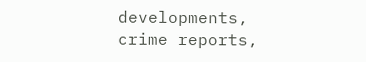developments, crime reports,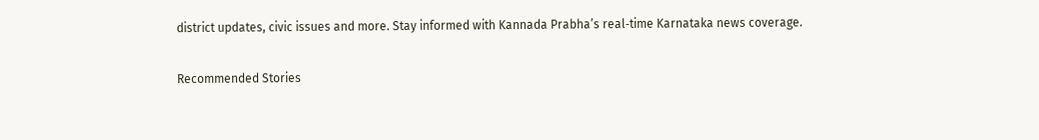district updates, civic issues and more. Stay informed with Kannada Prabha’s real‑time Karnataka news coverage.

Recommended Stories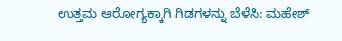ಉತ್ತಮ ಆರೋಗ್ಯಕ್ಕಾಗಿ ಗಿಡಗಳನ್ನು ಬೆಳೆಸಿ: ಮಹೇಶ್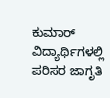ಕುಮಾರ್
ವಿದ್ಯಾರ್ಥಿಗಳಲ್ಲಿ ಪರಿಸರ ಜಾಗೃತಿ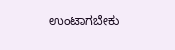ಉಂಟಾಗಬೇಕು